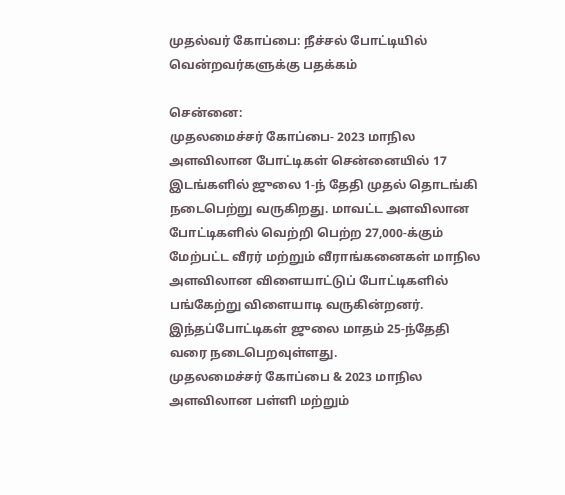முதல்வர் கோப்பை: நீச்சல் போட்டியில் வென்றவர்களுக்கு பதக்கம்

சென்னை:
முதலமைச்சர் கோப்பை- 2023 மாநில அளவிலான போட்டிகள் சென்னையில் 17 இடங்களில் ஜுலை 1-ந் தேதி முதல் தொடங்கி நடைபெற்று வருகிறது. மாவட்ட அளவிலான போட்டிகளில் வெற்றி பெற்ற 27,000-க்கும் மேற்பட்ட வீரர் மற்றும் வீராங்கனைகள் மாநில அளவிலான விளையாட்டுப் போட்டிகளில் பங்கேற்று விளையாடி வருகின்றனர். இந்தப்போட்டிகள் ஜுலை மாதம் 25-ந்தேதி வரை நடைபெறவுள்ளது.
முதலமைச்சர் கோப்பை & 2023 மாநில அளவிலான பள்ளி மற்றும்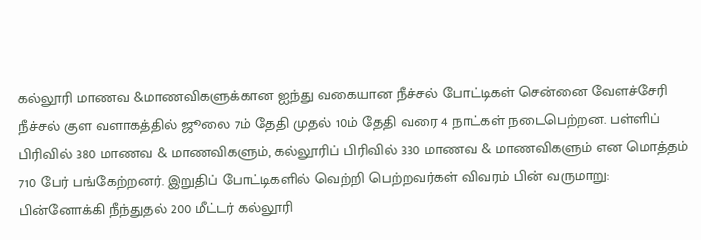கல்லூரி மாணவ &மாணவிகளுக்கான ஐந்து வகையான நீச்சல் போட்டிகள் சென்னை வேளச்சேரி நீச்சல் குள வளாகத்தில் ஜூலை 7ம் தேதி முதல் 10ம் தேதி வரை 4 நாட்கள் நடைபெற்றன. பள்ளிப் பிரிவில் 380 மாணவ & மாணவிகளும், கல்லூரிப் பிரிவில் 330 மாணவ & மாணவிகளும் என மொத்தம் 710 பேர் பங்கேற்றனர். இறுதிப் போட்டிகளில் வெற்றி பெற்றவர்கள் விவரம் பின் வருமாறு:
பின்னோக்கி நீந்துதல் 200 மீட்டர் கல்லூரி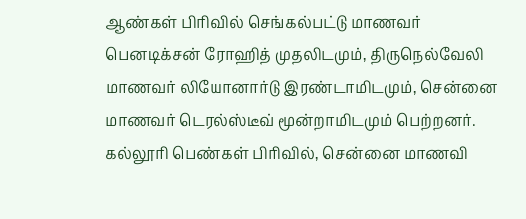ஆண்கள் பிரிவில் செங்கல்பட்டு மாணவர் பெனடிக்சன் ரோஹித் முதலிடமும், திருநெல்வேலி மாணவர் லியோனார்டு இரண்டாமிடமும், சென்னை மாணவர் டெரல்ஸ்டீவ் மூன்றாமிடமும் பெற்றனர். கல்லூரி பெண்கள் பிரிவில், சென்னை மாணவி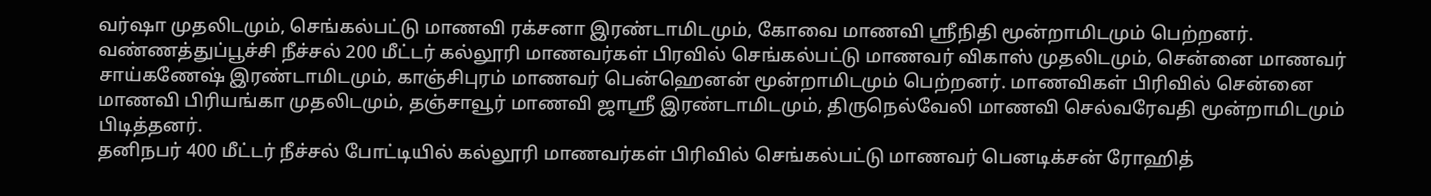வர்ஷா முதலிடமும், செங்கல்பட்டு மாணவி ரக்சனா இரண்டாமிடமும், கோவை மாணவி ஸ்ரீநிதி மூன்றாமிடமும் பெற்றனர்.
வண்ணத்துப்பூச்சி நீச்சல் 200 மீட்டர் கல்லூரி மாணவர்கள் பிரவில் செங்கல்பட்டு மாணவர் விகாஸ் முதலிடமும், சென்னை மாணவர் சாய்கணேஷ் இரண்டாமிடமும், காஞ்சிபுரம் மாணவர் பென்ஹெனன் மூன்றாமிடமும் பெற்றனர். மாணவிகள் பிரிவில் சென்னை மாணவி பிரியங்கா முதலிடமும், தஞ்சாவூர் மாணவி ஜாஸ்ரீ இரண்டாமிடமும், திருநெல்வேலி மாணவி செல்வரேவதி மூன்றாமிடமும் பிடித்தனர்.
தனிநபர் 400 மீட்டர் நீச்சல் போட்டியில் கல்லூரி மாணவர்கள் பிரிவில் செங்கல்பட்டு மாணவர் பெனடிக்சன் ரோஹித்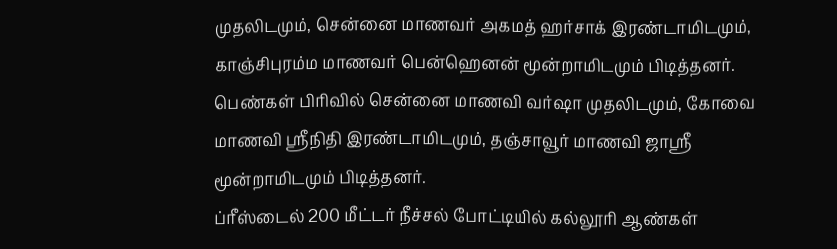முதலிடமும், சென்னை மாணவர் அகமத் ஹர்சாக் இரண்டாமிடமும், காஞ்சிபுரம்ம மாணவர் பென்ஹெனன் மூன்றாமிடமும் பிடித்தனர். பெண்கள் பிரிவில் சென்னை மாணவி வர்ஷா முதலிடமும், கோவை மாணவி ஸ்ரீநிதி இரண்டாமிடமும், தஞ்சாவூர் மாணவி ஜாஸ்ரீ மூன்றாமிடமும் பிடித்தனர்.
ப்ரீஸ்டைல் 200 மீட்டர் நீச்சல் போட்டியில் கல்லூரி ஆண்கள்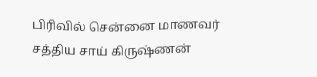பிரிவில் சென்னை மாணவர் சத்திய சாய் கிருஷ்ணன்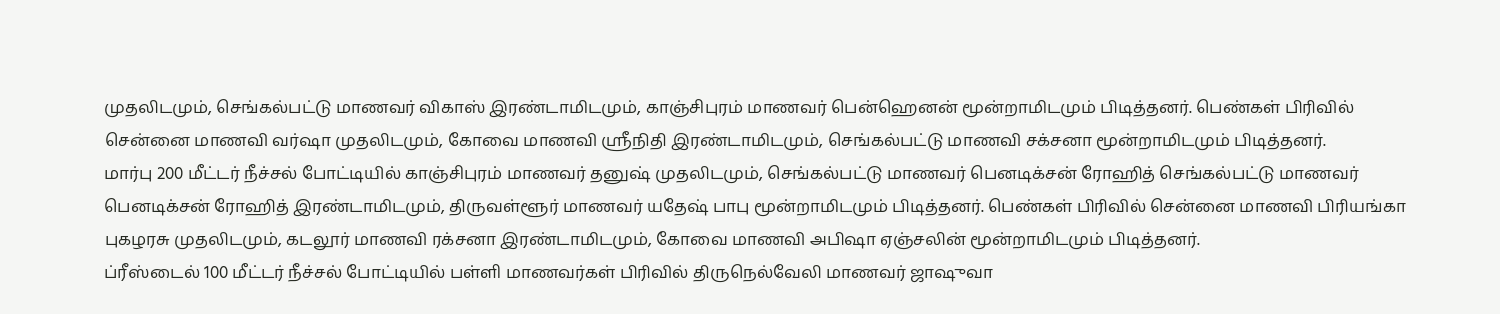முதலிடமும், செங்கல்பட்டு மாணவர் விகாஸ் இரண்டாமிடமும், காஞ்சிபுரம் மாணவர் பென்ஹெனன் மூன்றாமிடமும் பிடித்தனர். பெண்கள் பிரிவில் சென்னை மாணவி வர்ஷா முதலிடமும், கோவை மாணவி ஸ்ரீநிதி இரண்டாமிடமும், செங்கல்பட்டு மாணவி சக்சனா மூன்றாமிடமும் பிடித்தனர்.
மார்பு 200 மீட்டர் நீச்சல் போட்டியில் காஞ்சிபுரம் மாணவர் தனுஷ் முதலிடமும், செங்கல்பட்டு மாணவர் பெனடிக்சன் ரோஹித் செங்கல்பட்டு மாணவர் பெனடிக்சன் ரோஹித் இரண்டாமிடமும், திருவள்ளூர் மாணவர் யதேஷ் பாபு மூன்றாமிடமும் பிடித்தனர். பெண்கள் பிரிவில் சென்னை மாணவி பிரியங்கா புகழரசு முதலிடமும், கடலூர் மாணவி ரக்சனா இரண்டாமிடமும், கோவை மாணவி அபிஷா ஏஞ்சலின் மூன்றாமிடமும் பிடித்தனர்.
ப்ரீஸ்டைல் 100 மீட்டர் நீச்சல் போட்டியில் பள்ளி மாணவர்கள் பிரிவில் திருநெல்வேலி மாணவர் ஜாஷுவா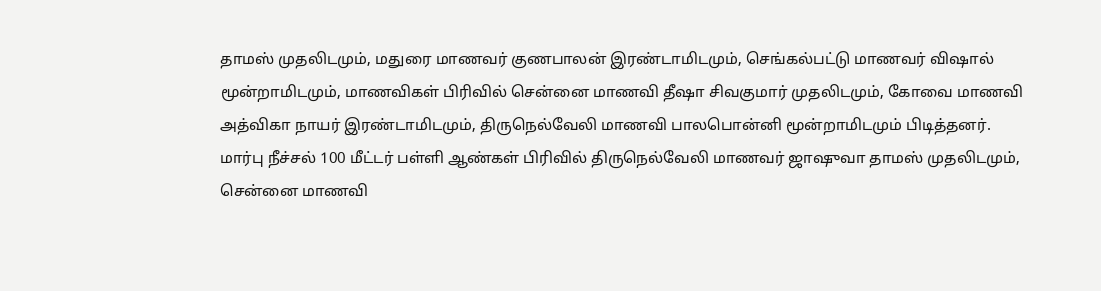தாமஸ் முதலிடமும், மதுரை மாணவர் குணபாலன் இரண்டாமிடமும், செங்கல்பட்டு மாணவர் விஷால் மூன்றாமிடமும், மாணவிகள் பிரிவில் சென்னை மாணவி தீஷா சிவகுமார் முதலிடமும், கோவை மாணவி அத்விகா நாயர் இரண்டாமிடமும், திருநெல்வேலி மாணவி பாலபொன்னி மூன்றாமிடமும் பிடித்தனர்.
மார்பு நீச்சல் 100 மீட்டர் பள்ளி ஆண்கள் பிரிவில் திருநெல்வேலி மாணவர் ஜாஷுவா தாமஸ் முதலிடமும், சென்னை மாணவி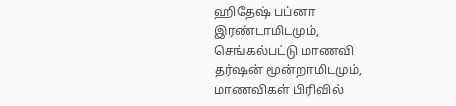ஹிதேஷ் பப்னா இரண்டாமிடமும், செங்கல்பட்டு மாணவி தர்ஷன் மூன்றாமிடமும், மாணவிகள் பிரிவில்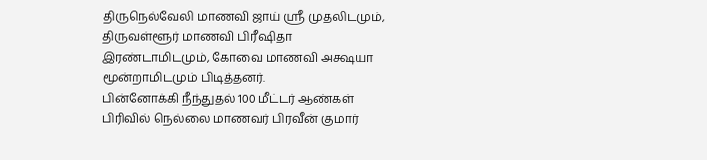திருநெல்வேலி மாணவி ஜாய் ஸ்ரீ முதலிடமும், திருவள்ளூர் மாணவி பிரீஷிதா இரண்டாமிடமும், கோவை மாணவி அக்ஷயா மூன்றாமிடமும் பிடித்தனர்.
பின்னோக்கி நீந்துதல் 100 மீட்டர் ஆண்கள் பிரிவில் நெல்லை மாணவர் பிரவீன் குமார்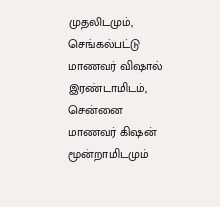முதலிடமும், செங்கல்பட்டு மாணவர் விஷால் இரண்டாமிடம், சென்னை மாணவர் கிஷன் மூன்றாமிடமும்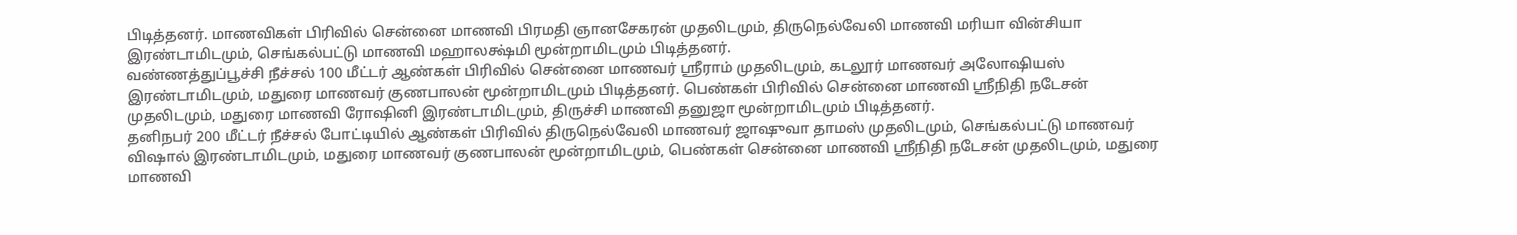பிடித்தனர். மாணவிகள் பிரிவில் சென்னை மாணவி பிரமதி ஞானசேகரன் முதலிடமும், திருநெல்வேலி மாணவி மரியா வின்சியா இரண்டாமிடமும், செங்கல்பட்டு மாணவி மஹாலக்ஷ்மி மூன்றாமிடமும் பிடித்தனர்.
வண்ணத்துப்பூச்சி நீச்சல் 100 மீட்டர் ஆண்கள் பிரிவில் சென்னை மாணவர் ஸ்ரீராம் முதலிடமும், கடலூர் மாணவர் அலோஷியஸ் இரண்டாமிடமும், மதுரை மாணவர் குணபாலன் மூன்றாமிடமும் பிடித்தனர். பெண்கள் பிரிவில் சென்னை மாணவி ஸ்ரீநிதி நடேசன் முதலிடமும், மதுரை மாணவி ரோஷினி இரண்டாமிடமும், திருச்சி மாணவி தனுஜா மூன்றாமிடமும் பிடித்தனர்.
தனிநபர் 200 மீட்டர் நீச்சல் போட்டியில் ஆண்கள் பிரிவில் திருநெல்வேலி மாணவர் ஜாஷுவா தாமஸ் முதலிடமும், செங்கல்பட்டு மாணவர் விஷால் இரண்டாமிடமும், மதுரை மாணவர் குணபாலன் மூன்றாமிடமும், பெண்கள் சென்னை மாணவி ஸ்ரீநிதி நடேசன் முதலிடமும், மதுரை மாணவி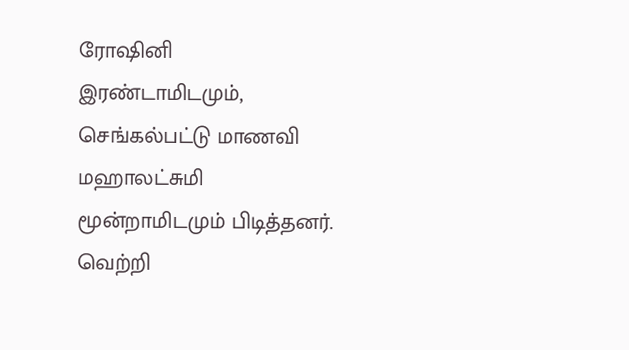ரோஷினி இரண்டாமிடமும், செங்கல்பட்டு மாணவி மஹாலட்சுமி மூன்றாமிடமும் பிடித்தனர்.
வெற்றி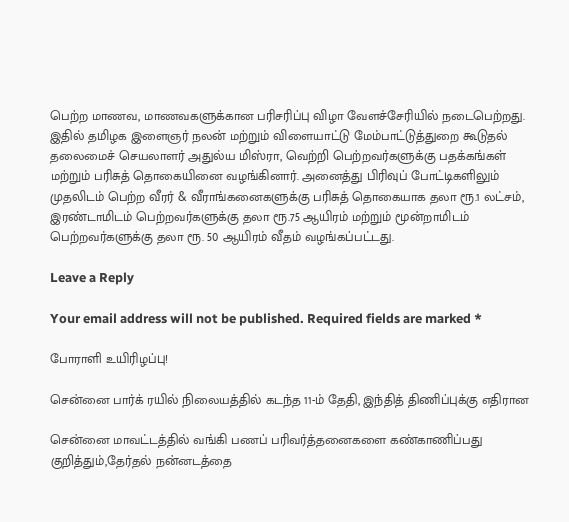பெற்ற மாணவ, மாணவகளுக்கான பரிசரிப்பு விழா வேளச்சேரியில் நடைபெற்றது. இதில் தமிழக இளைஞர் நலன் மற்றும் விளையாட்டு மேம்பாட்டுத்துறை கூடுதல் தலைமைச் செயலாளர் அதுல்ய மிஸ்ரா, வெற்றி பெற்றவர்களுக்கு பதக்கங்கள் மற்றும் பரிசுத் தொகையினை வழங்கினார். அனைத்து பிரிவுப் போட்டிகளிலும் முதலிடம் பெற்ற வீரர் & வீராங்கனைகளுக்கு பரிசுத் தொகையாக தலா ரூ.1 லட்சம், இரண்டாமிடம் பெற்றவர்களுக்கு தலா ரூ.75 ஆயிரம் மற்றும் மூன்றாமிடம் பெற்றவர்களுக்கு தலா ரூ. 50 ஆயிரம் வீதம் வழங்கப்பட்டது.

Leave a Reply

Your email address will not be published. Required fields are marked *

போராளி உயிரிழப்பு!

சென்னை பார்க் ரயில் நிலையத்தில் கடந்த 11-ம் தேதி, இந்தித் திணிப்புக்கு எதிரான

சென்னை மாவட்டத்தில் வங்கி பணப் பரிவர்த்தனைகளை கண்காணிப்பது குறித்தும்,தேர்தல் நன்னடத்தை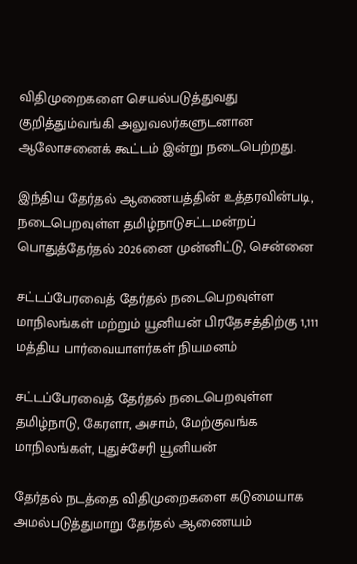விதிமுறைகளை செயல்படுத்துவது குறித்தும்வங்கி அலுவலர்களுடனான ஆலோசனைக் கூட்டம் இன்று நடைபெற்றது.

இந்திய தேர்தல் ஆணையத்தின் உத்தரவின்படி, நடைபெறவுள்ள தமிழ்நாடுசட்டமன்றப் பொதுத்தேர்தல் 2026னை முன்னிட்டு, சென்னை

சட்டப்பேரவைத் தேர்தல் நடைபெறவுள்ள மாநிலங்கள் மற்றும் யூனியன் பிரதேசத்திற்கு 1,111 மத்திய பார்வையாளர்கள் நியமனம்

சட்டப்பேரவைத் தேர்தல் நடைபெறவுள்ள தமிழ்நாடு, கேரளா, அசாம், மேற்குவங்க மாநிலங்கள், புதுச்சேரி யூனியன்

தேர்தல் நடத்தை விதிமுறைகளை கடுமையாக அமல்படுத்துமாறு தேர்தல் ஆணையம்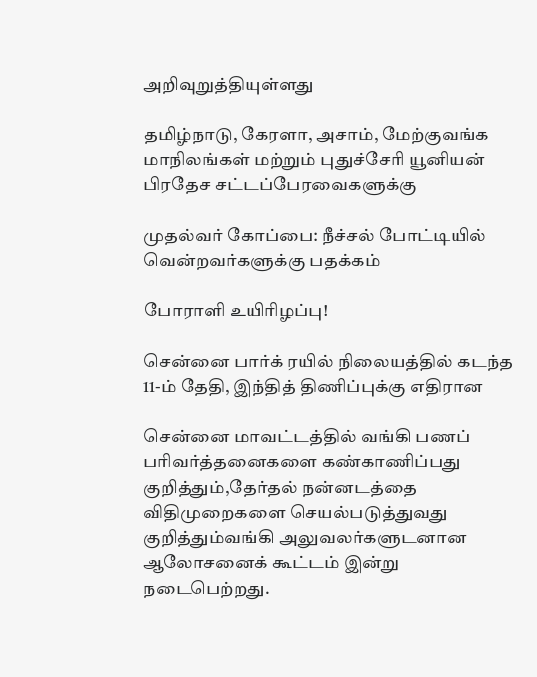அறிவுறுத்தியுள்ளது

தமிழ்நாடு, கேரளா, அசாம், மேற்குவங்க மாநிலங்கள் மற்றும் புதுச்சேரி யூனியன் பிரதேச சட்டப்பேரவைகளுக்கு

முதல்வர் கோப்பை: நீச்சல் போட்டியில் வென்றவர்களுக்கு பதக்கம்

போராளி உயிரிழப்பு!

சென்னை பார்க் ரயில் நிலையத்தில் கடந்த 11-ம் தேதி, இந்தித் திணிப்புக்கு எதிரான

சென்னை மாவட்டத்தில் வங்கி பணப் பரிவர்த்தனைகளை கண்காணிப்பது குறித்தும்,தேர்தல் நன்னடத்தை விதிமுறைகளை செயல்படுத்துவது குறித்தும்வங்கி அலுவலர்களுடனான ஆலோசனைக் கூட்டம் இன்று நடைபெற்றது.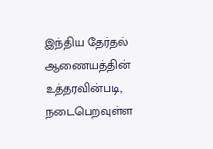இந்திய தேர்தல் ஆணையத்தின் உத்தரவின்படி, நடைபெறவுள்ள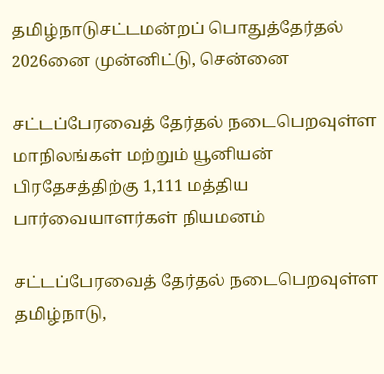தமிழ்நாடுசட்டமன்றப் பொதுத்தேர்தல் 2026னை முன்னிட்டு, சென்னை

சட்டப்பேரவைத் தேர்தல் நடைபெறவுள்ள மாநிலங்கள் மற்றும் யூனியன் பிரதேசத்திற்கு 1,111 மத்திய பார்வையாளர்கள் நியமனம்

சட்டப்பேரவைத் தேர்தல் நடைபெறவுள்ள தமிழ்நாடு,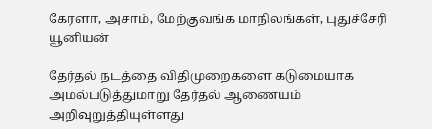கேரளா, அசாம், மேற்குவங்க மாநிலங்கள், புதுச்சேரி யூனியன்

தேர்தல் நடத்தை விதிமுறைகளை கடுமையாக அமல்படுத்துமாறு தேர்தல் ஆணையம் அறிவுறுத்தியுள்ளது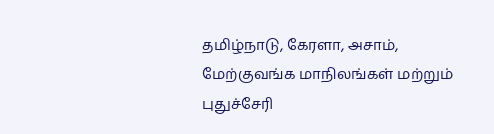தமிழ்நாடு, கேரளா, அசாம், மேற்குவங்க மாநிலங்கள் மற்றும் புதுச்சேரி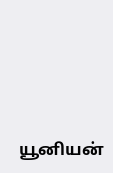யூனியன்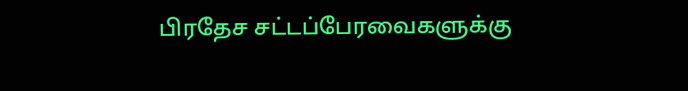பிரதேச சட்டப்பேரவைகளுக்கு